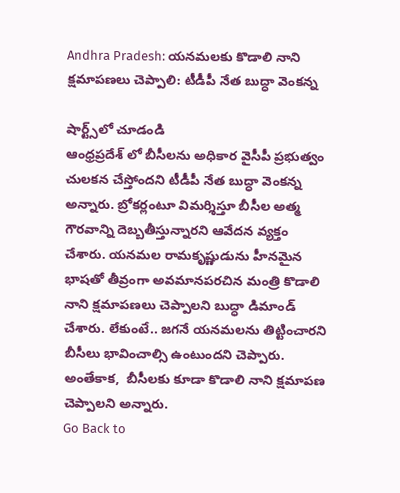Andhra Pradesh: యనమలకు కొడాలి నాని క్షమాపణలు చెప్పాలి: టీడీపీ నేత బుద్ధా వెంకన్న

షార్ట్స్‌లో చూడండి
ఆంధ్రప్రదేశ్ లో బీసీలను అధికార వైసీపీ ప్రభుత్వం చులకన చేస్తోందని టీడీపీ నేత బుద్ధా వెంకన్న అన్నారు. బ్రోకర్లంటూ విమర్శిస్తూ బీసీల అత్మ గౌరవాన్ని దెబ్బతీస్తున్నారని ఆవేదన వ్యక్తం చేశారు. యనమల రామకృష్ణుడును హీనమైన భాషతో తీవ్రంగా అవమానపరచిన మంత్రి కొడాలి నాని క్షమాపణలు చెప్పాలని బుద్ధా డిమాండ్ చేశారు. లేకుంటే.. జగనే యనమలను తిట్టించారని బీసీలు భావించాల్సి ఉంటుందని చెప్పారు. అంతేకాక,  బీసీలకు కూడా కొడాలి నాని క్షమాపణ చెప్పాలని అన్నారు.
Go Back to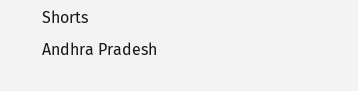Shorts
Andhra Pradesh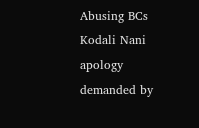Abusing BCs
Kodali Nani apology demanded by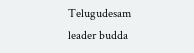Telugudesam leader budda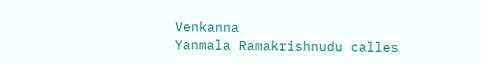Venkanna
Yanmala Ramakrishnudu calles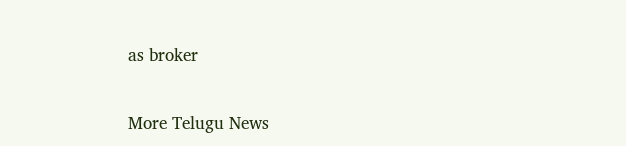as broker

More Telugu News